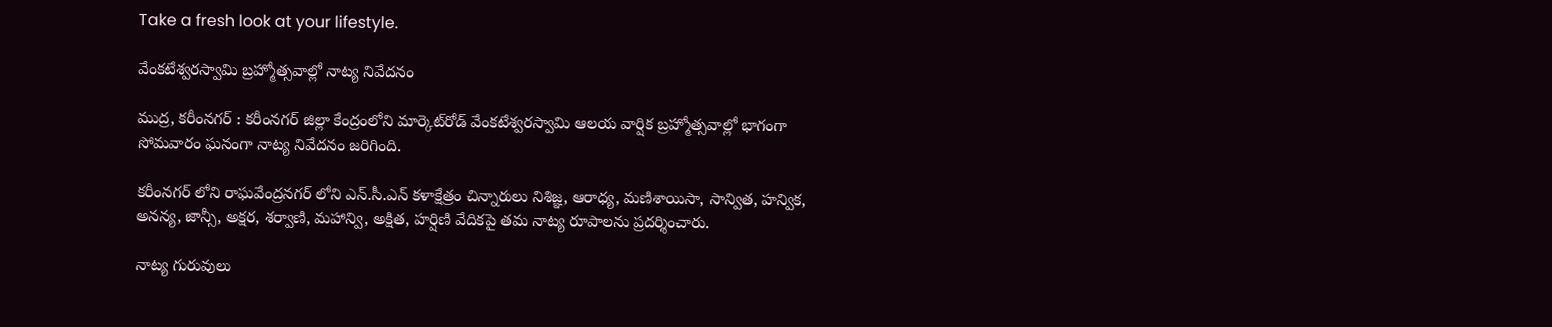Take a fresh look at your lifestyle.

వేంకటేశ్వరస్వామి బ్రహ్మోత్సవాల్లో నాట్య నివేదనం

ముద్ర, కరీంనగర్ : కరీంనగర్ జిల్లా కేంద్రంలోని మార్కెట్‌రోడ్‌ వేంకటేశ్వరస్వామి ఆలయ వార్షిక బ్రహ్మోత్సవాల్లో భాగంగా సోమవారం ఘనంగా నాట్య నివేదనం జరిగింది.

కరీంనగర్ లోని రాఘవేంద్రనగర్ లోని ఎన్.సీ.ఎన్ కళాక్షేత్రం చిన్నారులు నిశిజ్ఞ, ఆరాధ్య, మణిశాయిసా, సాన్విత, హన్విక, అనన్య, జాన్సీ, అక్షర, శర్వాణి, మహాన్వి, అక్షిత, హర్షిణి వేదికపై తమ నాట్య రూపాలను ప్రదర్శించారు.

నాట్య గురువులు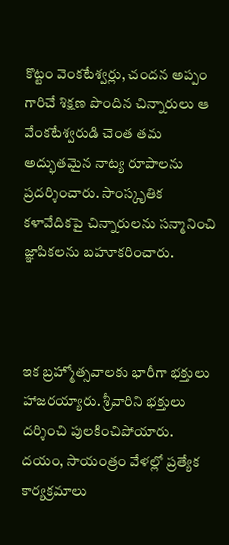కొట్టం వెంకటేశ్వర్లు, చందన అప్పం  గారిచే శిక్షణ పొందిన చిన్నారులు ఆ వేంకటేశ్వరుడి చెంత తమ అద్భుతమైన నాట్య రూపాలను ప్రదర్శించారు. సాంస్కృతిక కళావేదికపై చిన్నారులను సన్మానించి జ్ఞాపికలను బహూకరించారు.



ఇక బ్రహ్మోత్సవాలకు భారీగా భక్తులు హాజరయ్యారు. శ్రీవారిని భక్తులు దర్శించి పులకించిపోయారు. దయం, సాయంత్రం వేళల్లో ప్రత్యేక కార్యక్రమాలు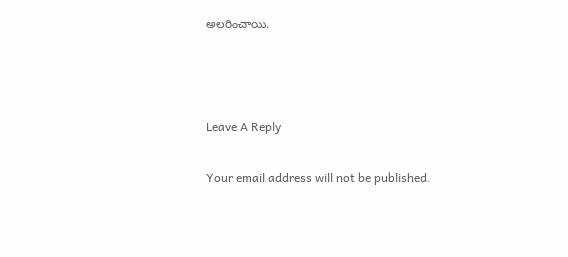అలరించాయి.



Leave A Reply

Your email address will not be published.